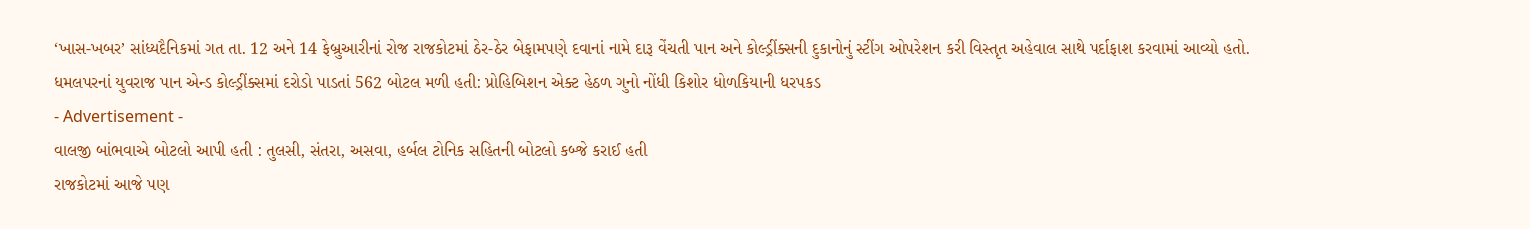‘ખાસ-ખબર’ સાંધ્યદૈનિકમાં ગત તા. 12 અને 14 ફેબ્રુઆરીનાં રોજ રાજકોટમાં ઠેર-ઠેર બેફામપણે દવાનાં નામે દારૂ વેંચતી પાન અને કોલ્ડ્રીંક્સની દુકાનોનું સ્ટીંગ ઓપરેશન કરી વિસ્તૃત અહેવાલ સાથે પર્દાફાશ કરવામાં આવ્યો હતો.
ધમલપરનાં યુવરાજ પાન એન્ડ કોલ્ડ્રીંક્સમાં દરોડો પાડતાં 562 બોટલ મળી હતી: પ્રોહિબિશન એક્ટ હેઠળ ગુનો નોંધી કિશોર ધોળકિયાની ધરપકડ
- Advertisement -
વાલજી બાંભવાએ બોટલો આપી હતી : તુલસી, સંતરા, અસવા, હર્બલ ટોનિક સહિતની બોટલો કબ્જે કરાઈ હતી
રાજકોટમાં આજે પણ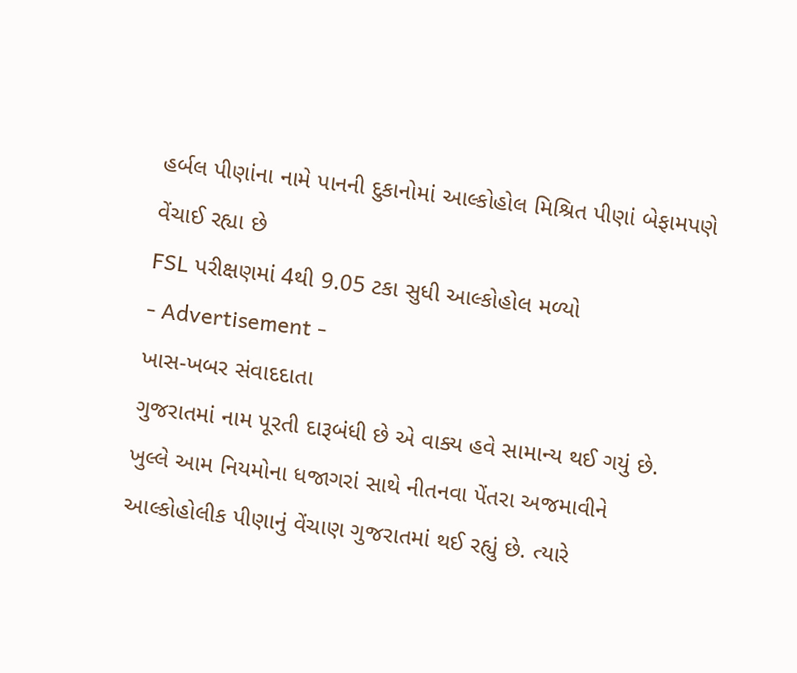હર્બલ પીણાંના નામે પાનની દુકાનોમાં આલ્કોહોલ મિશ્રિત પીણાં બેફામપણે વેંચાઈ રહ્યા છે
FSL પરીક્ષણમાં 4થી 9.05 ટકા સુધી આલ્કોહોલ મળ્યો
- Advertisement -
ખાસ-ખબર સંવાદદાતા
ગુજરાતમાં નામ પૂરતી દારૂબંધી છે એ વાક્ય હવે સામાન્ય થઈ ગયું છે. ખુલ્લે આમ નિયમોના ધજાગરાં સાથે નીતનવા પેંતરા અજમાવીને આલ્કોહોલીક પીણાનું વેંચાણ ગુજરાતમાં થઈ રહ્યું છે. ત્યારે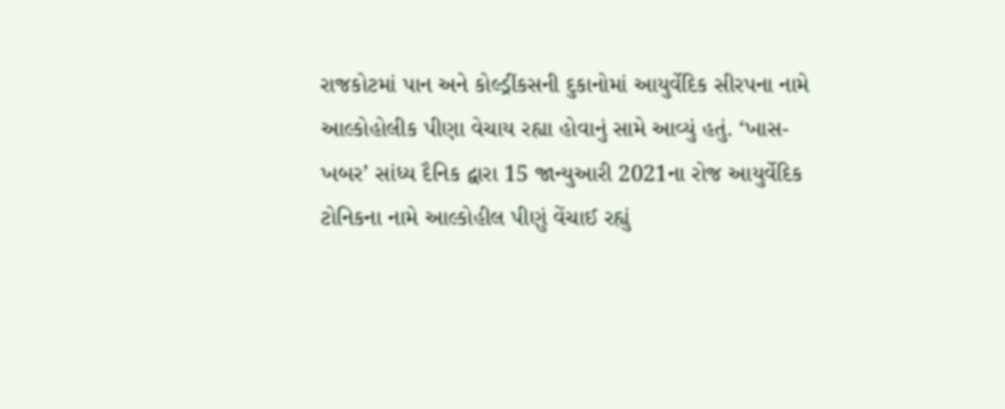રાજકોટમાં પાન અને કોલ્ડ્રીંકસની દુકાનોમાં આયુર્વેદિક સીરપના નામે આલ્કોહોલીક પીણા વેચાય રહ્યા હોવાનું સામે આવ્યું હતું. ‘ખાસ-ખબર’ સાંધ્ય દૈનિક દ્વારા 15 જાન્યુઆરી 2021ના રોજ આયુર્વેદિક ટોનિકના નામે આલ્કોહીલ પીણું વેંચાઈ રહ્યું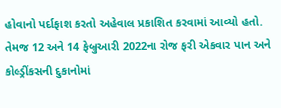હોવાનો પર્દાફાશ કરતો અહેવાલ પ્રકાશિત કરવામાં આવ્યો હતો. તેમજ 12 અને 14 ફેબ્રુઆરી 2022ના રોજ ફરી એકવાર પાન અને કોલ્ડ્રીંકસની દુકાનોમાં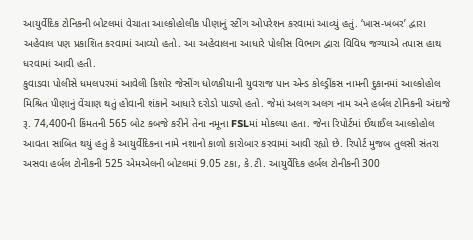આયુર્વેદિક ટોનિકની બોટલમાં વેચાતા આલ્કોહોલીક પીણાનું સ્ટીંગ ઓપરેશન કરવામાં આવ્યું હતું. ‘ખાસ-ખબર’ દ્વારા અહેવાલ પણ પ્રકાશિત કરવામાં આવ્યો હતો. આ અહેવાલના આધારે પોલીસ વિભાગ દ્વારા વિવિધ જગ્યાએ તપાસ હાથ ધરવામાં આવી હતી.
કુવાડવા પોલીસે ધમલપરમાં આવેલી કિશોર જેસીંગ ધોળકીયાની યુવરાજ પાન એન્ડ કોલ્ડ્રીંકસ નામની દુકાનમાં આલ્કોહોલ મિશ્રિત પીણાનું વેંચાણ થતું હોવાની શંકાને આધારે દરોડો પાડ્યો હતો. જેમાં અલગ અલગ નામ અને હર્બલ ટોનિકની અંદાજે રૂ. 74,400ની કિંમતની 565 બોટ કબજે કરીને તેના નમૂના FSLમાં મોકલ્યા હતા. જેના રિપોર્ટમાં ઈથાઈલ આલ્કોહોલ આવતા સાબિત થયું હતું કે આયુર્વેદિકના નામે નશાનો કાળો કારોબાર કરવામાં આવી રહ્યો છે. રિપોર્ટ મુજબ તુલસી સંતરા અસવા હર્બલ ટોનીકની 525 એમએલની બોટલમાં 9.05 ટકા, કે.ટી. આયુર્વેદિક હર્બલ ટોનીકની 300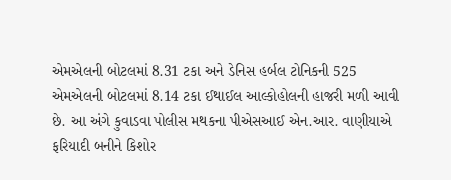એમએલની બોટલમાં 8.31 ટકા અને ડેનિસ હર્બલ ટોનિકની 525 એમએલની બોટલમાં 8.14 ટકા ઈથાઈલ આલ્કોહોલની હાજરી મળી આવી છે. આ અંગે કુવાડવા પોલીસ મથકના પીએસઆઈ એન.આર. વાણીયાએ ફરિયાદી બનીને કિશોર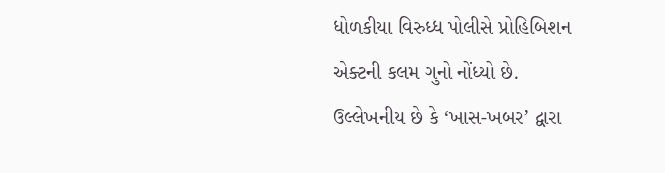ધોળકીયા વિરુધ્ધ પોલીસે પ્રોહિબિશન એક્ટની કલમ ગુનો નોંધ્યો છે.
ઉલ્લેખનીય છે કે ‘ખાસ-ખબર’ દ્વારા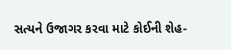સત્યને ઉજાગર કરવા માટે કોઈની શેહ-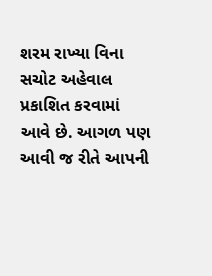શરમ રાખ્યા વિના સચોટ અહેવાલ પ્રકાશિત કરવામાં આવે છે. આગળ પણ આવી જ રીતે આપની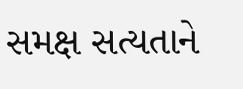સમક્ષ સત્યતાને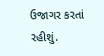ઉજાગર કરતાં રહીશું.